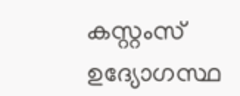കസ്റ്റംസ് ഉദ്യോഗസ്ഥ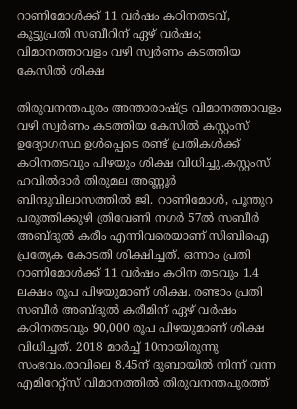റാണിമോള്‍ക്ക് 11 വര്‍ഷം കഠിനതടവ്, കൂട്ടുപ്രതി സബീറിന് ഏഴ് വര്‍ഷം; വിമാനത്താവളം വഴി സ്വര്‍ണം കടത്തിയ കേസില്‍ ശിക്ഷ

തിരുവനന്തപുരം അന്താരാഷ്ട്ര വിമാനത്താവളം വഴി സ്വർണം കടത്തിയ കേസില്‍ കസ്റ്റംസ് ഉദ്യോഗസ്ഥ ഉള്‍പ്പെടെ രണ്ട്‌ പ്രതികള്‍ക്ക് കഠിനതടവും പിഴയും ശിക്ഷ വിധിച്ചു.കസ്റ്റംസ് ഹവില്‍ദാർ തിരുമല അണ്ണൂർ ബിന്ദുവിലാസത്തില്‍ ജി. റാണിമോള്‍, പൂന്തുറ പരുത്തിക്കുഴി ത്രിവേണി നഗർ 57ല്‍ സബീർ അബ്ദുല്‍ കരീം എന്നിവരെയാണ് സിബിഐ പ്രത്യേക കോടതി ശിക്ഷിച്ചത്. ഒന്നാം പ്രതി റാണിമോള്‍ക്ക് 11 വർഷം കഠിന തടവും 1.4 ലക്ഷം രൂപ പിഴയുമാണ്‌ ശിക്ഷ. രണ്ടാം പ്രതി സബീർ അബ്ദുല്‍ കരീമിന് ഏഴ് വർഷം കഠിനതടവും 90,000 രൂപ പിഴയുമാണ് ശിക്ഷ വിധിച്ചത്. 2018 മാർച്ച്‌ 10നായിരുന്നു സംഭവം.രാവിലെ 8.45ന് ദുബായില്‍ നിന്ന് വന്ന എമിറേറ്റ്‌സ് വിമാനത്തില്‍ തിരുവനന്തപുരത്ത്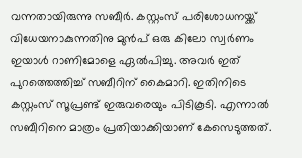വന്നതായിരുന്നു സബീർ. കസ്റ്റംസ് പരിശോധനയ്ക്ക് വിധേയനാകുന്നതിനു മുൻപ് ഒരു കിലോ സ്വർണം ഇയാള്‍ റാണിമോളെ ഏല്‍പിച്ചു. അവർ ഇത് പുറത്തെത്തിച്ച്‌ സബീറിന് കൈമാറി. ഇതിനിടെ കസ്റ്റംസ്‌ സൂപ്രണ്ട്‌ ഇരുവരെയും പിടികൂടി. എന്നാല്‍ സബീറിനെ മാത്രം പ്രതിയാക്കിയാണ് കേസെടുത്തത്.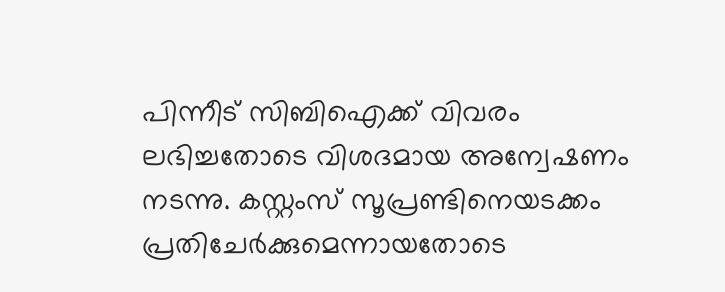പിന്നീട് സിബിഐക്ക് വിവരം ലഭിച്ചതോടെ വിശദമായ അന്വേഷണം നടന്നു. കസ്റ്റംസ് സൂപ്രണ്ടിനെയടക്കം പ്രതിചേർക്കുമെന്നായതോടെ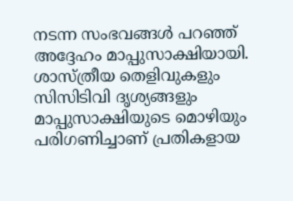നടന്ന സംഭവങ്ങള്‍ പറഞ്ഞ് അദ്ദേഹം മാപ്പുസാക്ഷിയായി. ശാസ്‌ത്രീയ തെളിവുകളും സിസിടിവി ദൃശ്യങ്ങളും മാപ്പുസാക്ഷിയുടെ മൊഴിയും പരിഗണിച്ചാണ്‌ പ്രതികളായ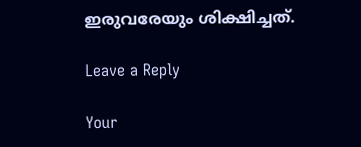ഇരുവരേയും ശിക്ഷിച്ചത്‌.

Leave a Reply

Your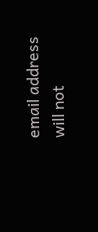email address will not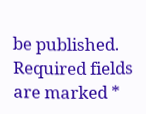be published. Required fields are marked *